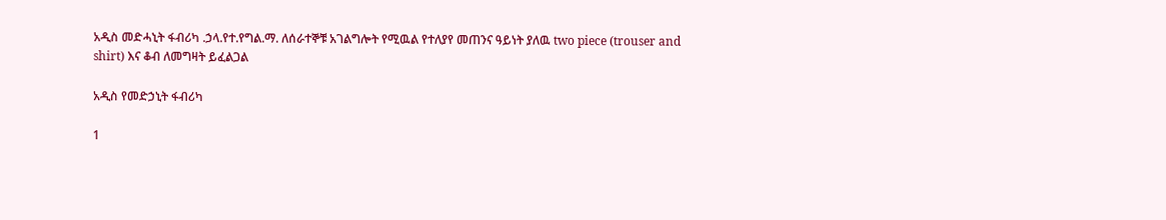አዲስ መድሓኒት ፋብሪካ .ኃላ.የተ.የግል.ማ. ለሰራተኞቹ አገልግሎት የሚዉል የተለያየ መጠንና ዓይነት ያለዉ two piece (trouser and shirt) እና ቆብ ለመግዛት ይፈልጋል

አዲስ የመድኃኒት ፋብሪካ

1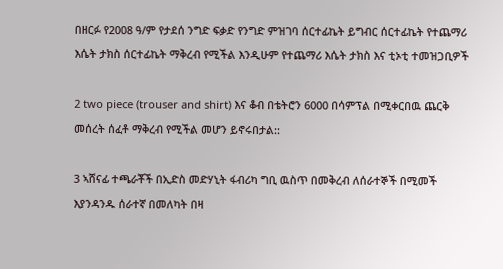በዘርፉ የ2008 ዓ/ም የታደሰ ንግድ ፍቃድ የንግድ ምዝገባ ሰርተፊኬት ይግብር ሰርተፊኬት የተጨማሪ እሴት ታክስ ሰርተፊኬት ማቅረብ የሚችል እንዲሁም የተጨማሪ እሴት ታክስ እና ቲኦቲ ተመዝጋቢዎች

2 two piece (trouser and shirt) እና ቆብ በቴትሮን 6000 በሳምፕል በሚቀርበዉ ጨርቅ መሰረት ሰፈቶ ማቅረብ የሚችል መሆን ይኖሩበታል::

3 ኣሸናፊ ተጫራቾች በኢድስ መድሃኒት ፋብሪካ ግቢ ዉስጥ በመቅረብ ለሰራተኞች በሚመች እያንዳንዱ ሰራተኛ በመለካት በዛ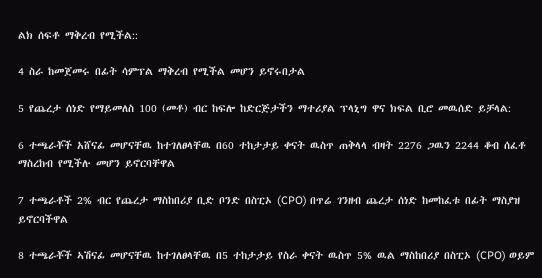ልክ ሰፍቶ ማቅረብ የሚችል::

4 ስራ ከመጀመሩ በፊት ሳምፕል ማቅረብ የሚችል መሆን ይኖሩበታል

5 የጨረታ ሰነድ የማይመለስ 100 (መቶ) ብር ከፍሎ ከድርጅታችን ማተሪያል ፕላኒግ ዋና ክፍል ቢሮ መዉሰድ ይቻላል:

6 ተጫራቾች አሸናፊ መሆናቸዉ ከተገለፀላቸዉ በ60 ተከታታይ ቀናት ዉስጥ ጠቅላላ ብዛት 2276 ጋዉን 2244 ቆብ ሰፈቶ ማስረከብ የሚችሉ መሆን ይኖርባቸዋል

7 ተጫራቶች 2% ብር የጨረታ ማስከበሪያ ቢድ ቦንድ በስፒኦ (CPO) በጥሬ ገንዘብ ጨረታ ሰነድ ከመከፈቱ በፊት ማስያዝ ይኖርባችዋል

8 ተጫራቾች ኣሽናፊ መሆናቸዉ ከተገለፀላቸዉ በ5 ተከታታይ የስራ ቀናት ዉስጥ 5% ዉል ማስከበሪያ በስፒኦ (CPO) ወይም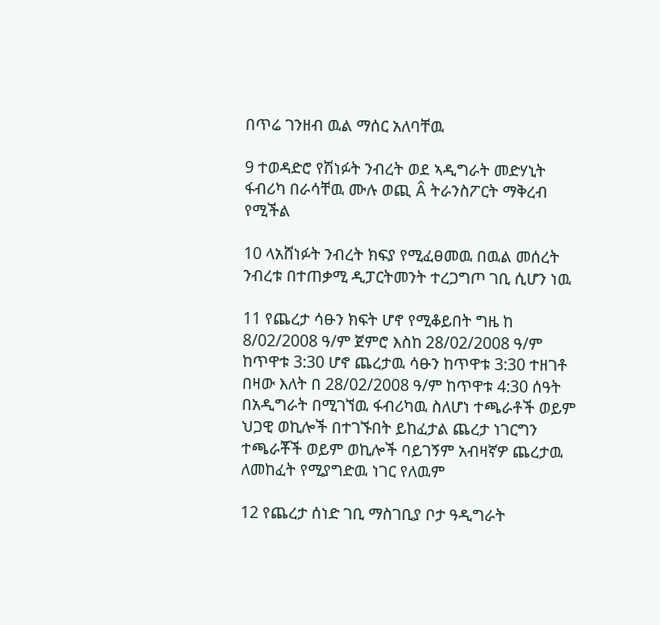በጥሬ ገንዘብ ዉል ማሰር አለባቸዉ

9 ተወዳድሮ የሽነፉት ንብረት ወደ ኣዲግራት መድሃኒት ፋብሪካ በራሳቸዉ ሙሉ ወጪ Â ትራንስፖርት ማቅረብ የሚችል

10 ላአሸነፉት ንብረት ክፍያ የሚፈፀመዉ በዉል መሰረት ንብረቱ በተጠቃሚ ዲፓርትመንት ተረጋግጦ ገቢ ሲሆን ነዉ

11 የጨረታ ሳፁን ክፍት ሆኖ የሚቆይበት ግዜ ከ 8/02/2008 ዓ/ም ጀምሮ እስከ 28/02/2008 ዓ/ም ከጥዋቱ 3:30 ሆኖ ጨረታዉ ሳፁን ከጥዋቱ 3:30 ተዘገቶ በዛው እለት በ 28/02/2008 ዓ/ም ከጥዋቱ 4:30 ሰዓት በአዲግራት በሚገኘዉ ፋብሪካዉ ስለሆነ ተጫራቶች ወይም ህጋዊ ወኪሎች በተገኙበት ይከፈታል ጨረታ ነገርግን ተጫራቾች ወይም ወኪሎች ባይገኝም አብዛኛዎ ጨረታዉ ለመከፈት የሚያግድዉ ነገር የለዉም

12 የጨረታ ሰነድ ገቢ ማስገቢያ ቦታ ዓዲግራት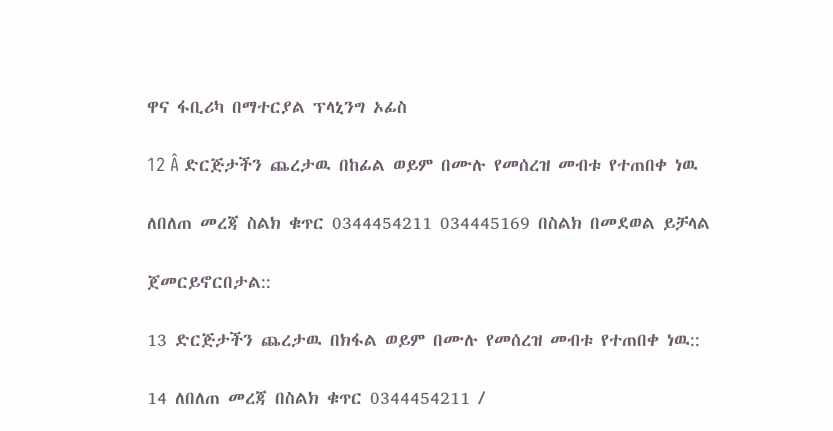ዋና ፋቢሪካ በማተርያል ፕላኒንግ ኦፊስ

12 Â ድርጅታችን ጨረታዉ በከፊል ወይም በሙሉ የመሰረዝ መብቱ የተጠበቀ ነዉ

ለበለጠ መረጃ ስልክ ቁጥር 0344454211 034445169 በስልክ በመደወል ይቻላል

ጀመርይኖርበታል::

13 ድርጅታችን ጨረታዉ በክፋል ወይም በሙሉ የመሰረዝ መብቱ የተጠበቀ ነዉ::

14 ለበለጠ መረጃ በስልክ ቁጥር 0344454211 /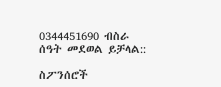0344451690 ብስራ ሰዓት መደወል ይቻላል::

ስፖንሰሮች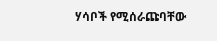ሃሳቦች የሚሰራጩባቸው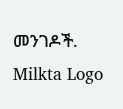መንገዶች.
Milkta Logo